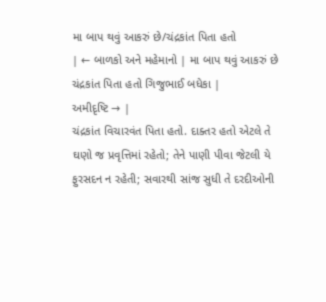મા બાપ થવું આકરું છે/ચંદ્રકાંત પિતા હતો
| ← બાળકો અને મહેમાનો | મા બાપ થવું આકરું છે ચંદ્રકાંત પિતા હતો ગિજુભાઈ બધેકા |
અમીદૃષ્ટિ → |
ચંદ્રકાંત વિચારવંત પિતા હતો. દાક્તર હતો એટલે તે ઘણો જ પ્રવૃત્તિમાં રહેતો; તેને પાણી પીવા જેટલી યે ફુરસદન ન રહેતી; સવારથી સાંજ સુધી તે દરદીઓની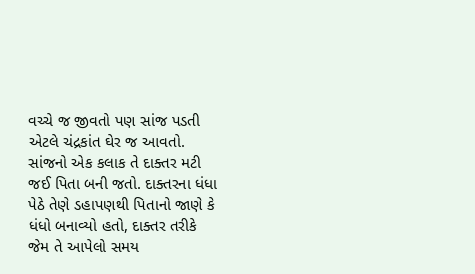વચ્ચે જ જીવતો પણ સાંજ પડતી એટલે ચંદ્રકાંત ઘેર જ આવતો. સાંજનો એક કલાક તે દાક્તર મટી જઈ પિતા બની જતો. દાક્તરના ધંધા પેઠે તેણે ડહાપણથી પિતાનો જાણે કે ધંધો બનાવ્યો હતો, દાક્તર તરીકે જેમ તે આપેલો સમય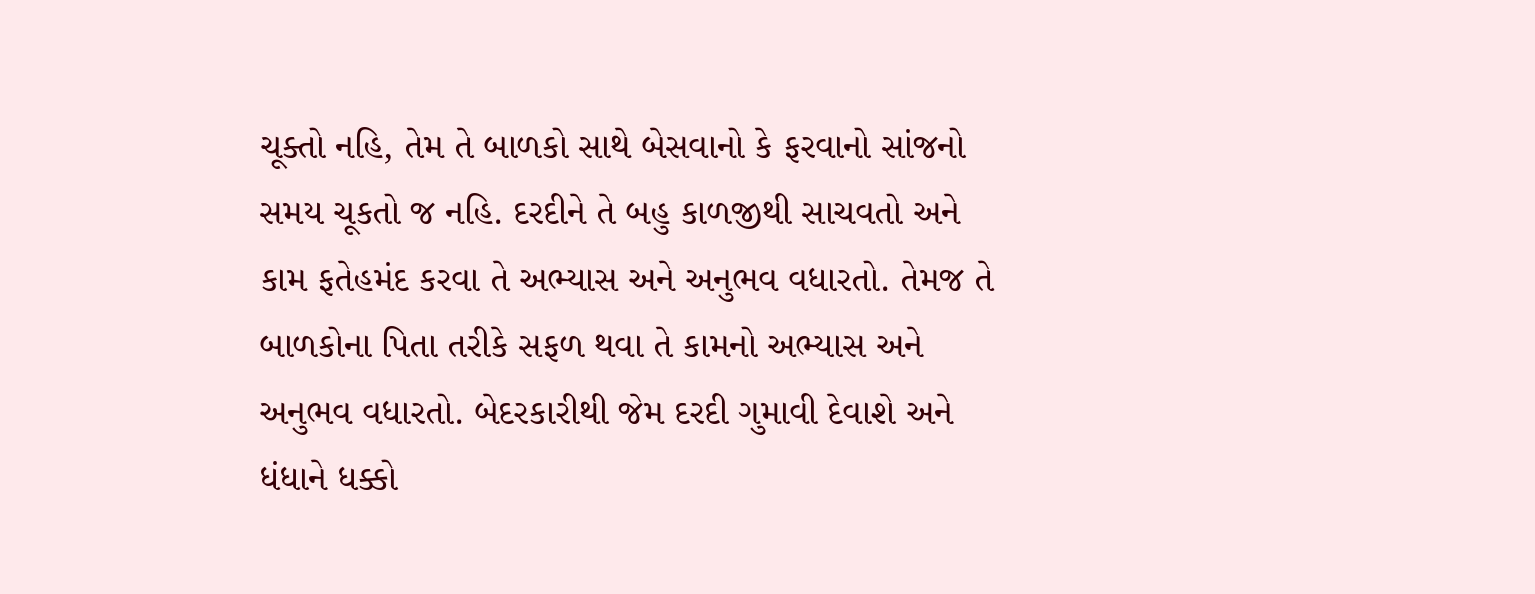ચૂક્તો નહિ, તેમ તે બાળકો સાથે બેસવાનો કે ફરવાનો સાંજનો સમય ચૂકતો જ નહિ. દરદીને તે બહુ કાળજીથી સાચવતો અને કામ ફતેહમંદ કરવા તે અભ્યાસ અને અનુભવ વધારતો. તેમજ તે બાળકોના પિતા તરીકે સફળ થવા તે કામનો અભ્યાસ અને અનુભવ વધારતો. બેદરકારીથી જેમ દરદી ગુમાવી દેવાશે અને ધંધાને ધક્કો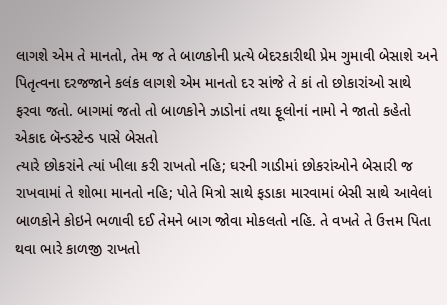લાગશે એમ તે માનતો, તેમ જ તે બાળકોની પ્રત્યે બેદરકારીથી પ્રેમ ગુમાવી બેસાશે અને પિતૃત્વના દરજજાને કલંક લાગશે એમ માનતો દર સાંજે તે કાં તો છોકારાંઓ સાથે ફરવા જતો. બાગમાં જતો તો બાળકોને ઝાડોનાં તથા ફૂલોનાં નામો ને જાતો કહેતો એકાદ બૅન્ડસ્ટેન્ડ પાસે બેસતો
ત્યારે છોકરાંને ત્યાં ખીલા કરી રાખતો નહિ; ઘરની ગાડીમાં છોકરાંઓને બેસારી જ રાખવામાં તે શોભા માનતો નહિ; પોતે મિત્રો સાથે ફડાકા મારવામાં બેસી સાથે આવેલાં બાળકોને કોઇને ભળાવી દઈ તેમને બાગ જોવા મોકલતો નહિ. તે વખતે તે ઉત્તમ પિતા થવા ભારે કાળજી રાખતો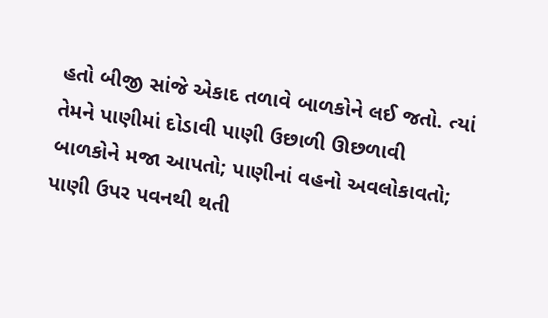હતો બીજી સાંજે એકાદ તળાવે બાળકોને લઈ જતો. ત્યાં તેમને પાણીમાં દોડાવી પાણી ઉછાળી ઊછળાવી બાળકોને મજા આપતો; પાણીનાં વહનો અવલોકાવતો; પાણી ઉપર પવનથી થતી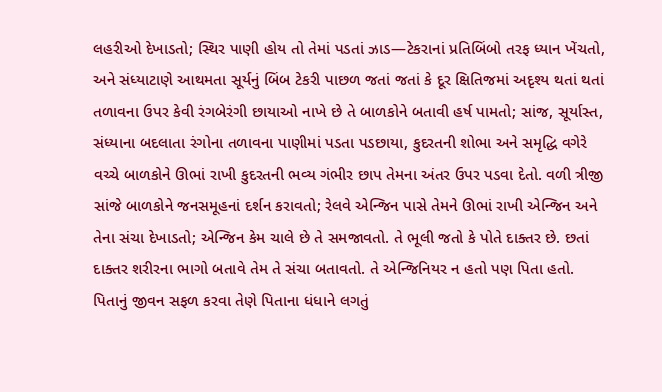લહરીઓ દેખાડતો; સ્થિર પાણી હોય તો તેમાં પડતાં ઝાડ—ટેકરાનાં પ્રતિબિંબો તરફ ધ્યાન ખેંચતો, અને સંધ્યાટાણે આથમતા સૂર્યનું બિંબ ટેકરી પાછળ જતાં જતાં કે દૂર ક્ષિતિજમાં અદૃશ્ય થતાં થતાં તળાવના ઉપર કેવી રંગબેરંગી છાયાઓ નાખે છે તે બાળકોને બતાવી હર્ષ પામતો; સાંજ, સૂર્યાસ્ત, સંધ્યાના બદલાતા રંગોના તળાવના પાણીમાં પડતા પડછાયા, કુદરતની શોભા અને સમૃદ્ધિ વગેરે વચ્ચે બાળકોને ઊભાં રાખી કુદરતની ભવ્ય ગંભીર છાપ તેમના અંતર ઉપર પડવા દેતો. વળી ત્રીજી સાંજે બાળકોને જનસમૂહનાં દર્શન કરાવતો; રેલવે એન્જિન પાસે તેમને ઊભાં રાખી એન્જિન અને તેના સંચા દેખાડતો; એન્જિન કેમ ચાલે છે તે સમજાવતો. તે ભૂલી જતો કે પોતે દાક્તર છે. છતાં દાક્તર શરીરના ભાગો બતાવે તેમ તે સંચા બતાવતો. તે એન્જિનિયર ન હતો પણ પિતા હતો. પિતાનું જીવન સફળ કરવા તેણે પિતાના ધંધાને લગતું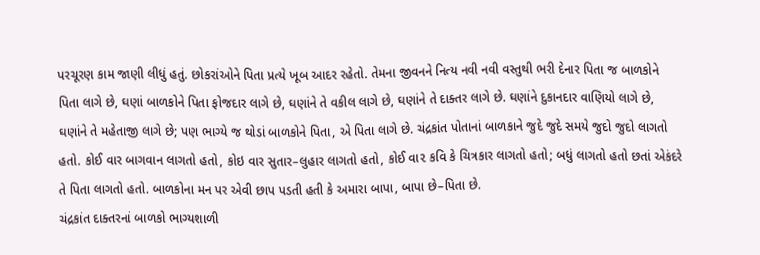પરચૂરણ કામ જાણી લીધું હતું. છોકરાંઓને પિતા પ્રત્યે ખૂબ આદર રહેતો. તેમના જીવનને નિત્ય નવી નવી વસ્તુથી ભરી દેનાર પિતા જ બાળકોને પિતા લાગે છે, ઘણાં બાળકોને પિતા ફોજદાર લાગે છે, ઘણાંને તે વકીલ લાગે છે, ઘણાંને તે દાક્તર લાગે છે. ઘણાંને દુકાનદાર વાણિયો લાગે છે, ઘણાંને તે મહેતાજી લાગે છે; પણ ભાગ્યે જ થોડાં બાળકોને પિતા, એ પિતા લાગે છે. ચંદ્રકાંત પોતાનાં બાળકાને જુદે જુદે સમયે જુદો જુદો લાગતો હતો. કોઈ વાર બાગવાન લાગતો હતો, કોઇ વાર સુતાર–લુહાર લાગતો હતો, કોઈ વા૨ કવિ કે ચિત્રકાર લાગતો હતો; બધું લાગતો હતો છતાં એકંદરે તે પિતા લાગતો હતો. બાળકોના મન પર એવી છાપ પડતી હતી કે અમારા બાપા, બાપા છે–પિતા છે.
ચંદ્રકાંત દાક્તરનાં બાળકો ભાગ્યશાળી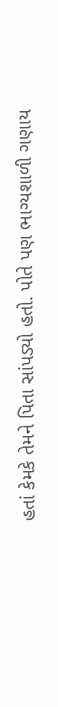હતાં કેમકે તેમને પિતા સાંપડ્યો હતો. પોતે પણ ભાગ્યશાળી ગણાય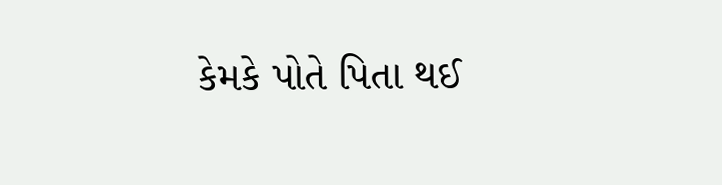કેમકે પોતે પિતા થઈ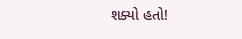શક્યો હતો!